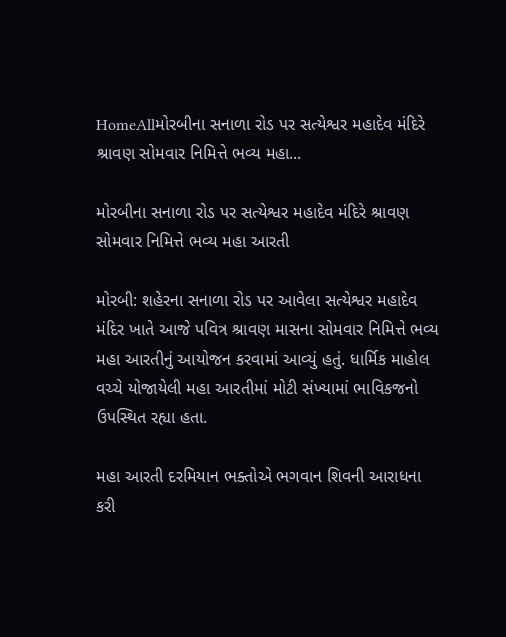HomeAllમોરબીના સનાળા રોડ પર સત્યેશ્વર મહાદેવ મંદિરે શ્રાવણ સોમવાર નિમિત્તે ભવ્ય મહા...

મોરબીના સનાળા રોડ પર સત્યેશ્વર મહાદેવ મંદિરે શ્રાવણ સોમવાર નિમિત્તે ભવ્ય મહા આરતી

મોરબી: શહેરના સનાળા રોડ પર આવેલા સત્યેશ્વર મહાદેવ મંદિર ખાતે આજે પવિત્ર શ્રાવણ માસના સોમવાર નિમિત્તે ભવ્ય મહા આરતીનું આયોજન કરવામાં આવ્યું હતું. ધાર્મિક માહોલ વચ્ચે યોજાયેલી મહા આરતીમાં મોટી સંખ્યામાં ભાવિકજનો ઉપસ્થિત રહ્યા હતા.

મહા આરતી દરમિયાન ભક્તોએ ભગવાન શિવની આરાધના કરી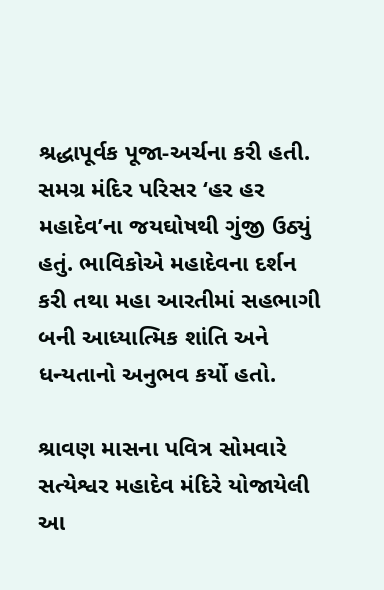શ્રદ્ધાપૂર્વક પૂજા-અર્ચના કરી હતી. સમગ્ર મંદિર પરિસર ‘હર હર મહાદેવ’ના જયઘોષથી ગુંજી ઉઠ્યું હતું. ભાવિકોએ મહાદેવના દર્શન કરી તથા મહા આરતીમાં સહભાગી બની આધ્યાત્મિક શાંતિ અને ધન્યતાનો અનુભવ કર્યો હતો.

શ્રાવણ માસના પવિત્ર સોમવારે સત્યેશ્વર મહાદેવ મંદિરે યોજાયેલી આ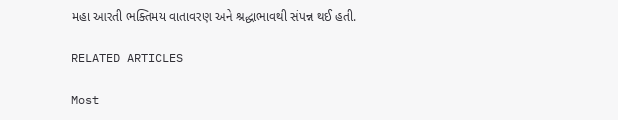મહા આરતી ભક્તિમય વાતાવરણ અને શ્રદ્ધાભાવથી સંપન્ન થઈ હતી.

RELATED ARTICLES

Most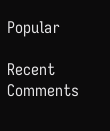Popular

Recent Comments